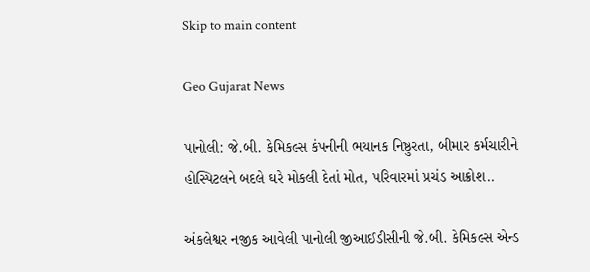Skip to main content

Geo Gujarat News

પાનોલી: જે.બી. કેમિકલ્સ કંપનીની ભયાનક નિષ્ઠુરતા, બીમાર કર્મચારીને હોસ્પિટલને બદલે ઘરે મોકલી દેતાં મોત, પરિવારમાં પ્રચંડ આક્રોશ..

અંકલેશ્વર નજીક આવેલી પાનોલી જીઆઈડીસીની જે.બી. કેમિકલ્સ એન્ડ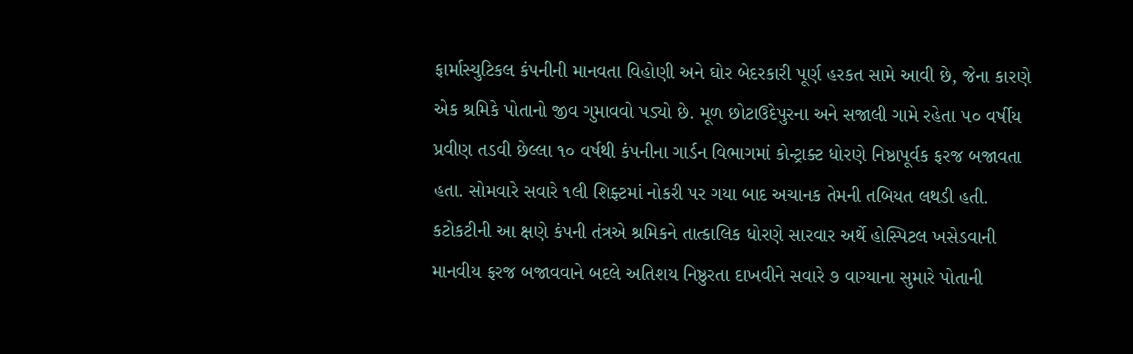ફાર્માસ્યુટિકલ કંપનીની માનવતા વિહોણી અને ઘોર બેદરકારી પૂર્ણ હરકત સામે આવી છે, જેના કારણે એક શ્રમિકે પોતાનો જીવ ગુમાવવો પડ્યો છે. મૂળ છોટાઉદેપુરના અને સજાલી ગામે રહેતા ૫૦ વર્ષીય પ્રવીણ તડવી છેલ્લા ૧૦ વર્ષથી કંપનીના ગાર્ડન વિભાગમાં કોન્ટ્રાક્ટ ધોરણે નિષ્ઠાપૂર્વક ફરજ બજાવતા હતા. સોમવારે સવારે ૧લી શિફ્ટમાં નોકરી પર ગયા બાદ અચાનક તેમની તબિયત લથડી હતી. કટોકટીની આ ક્ષણે કંપની તંત્રએ શ્રમિકને તાત્કાલિક ધોરણે સારવાર અર્થે હોસ્પિટલ ખસેડવાની માનવીય ફરજ બજાવવાને બદલે અતિશય નિષ્ઠુરતા દાખવીને સવારે ૭ વાગ્યાના સુમારે પોતાની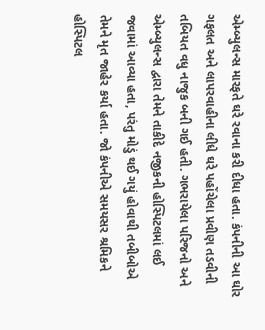એમ્બ્યુલન્સ મારફતે ઘરે રવાના કરી દીધા હતા. કંપનીની આ ઘોર ગફલત અને લાપરવાહીના લીધે ઘરે પહોંચેલા પ્રવીણ તડવીની તબિયત વધુ નાજુક બની ગઈ હતી. ગભરાયેલા પરિજનો અને એમ્બ્યુલન્સ દ્વારા તેમને તાકીદે નજીકની હોસ્પિટલમાં લઈ જવામાં આવ્યા હતા, પરંતુ મોડું થઈ ગયું હોવાથી તબીબોએ તેમને મૃત જાહેર કર્યા હતા. જો કંપનીએ સમયસર શ્રમિકને હોસ્પિટલ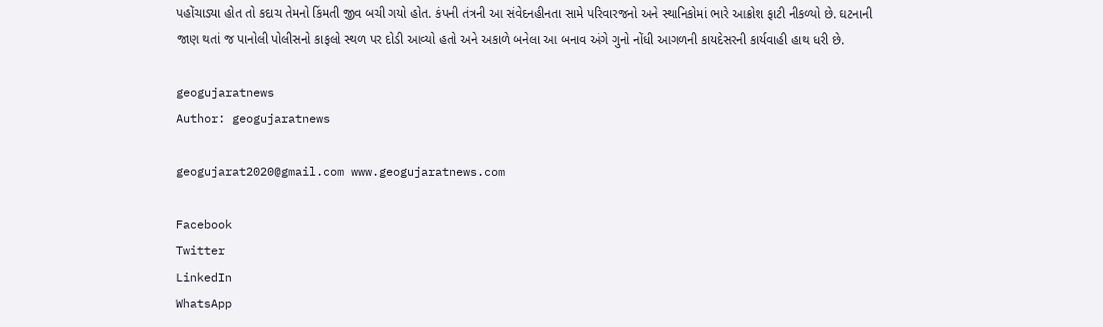પહોંચાડ્યા હોત તો કદાચ તેમનો કિંમતી જીવ બચી ગયો હોત. કંપની તંત્રની આ સંવેદનહીનતા સામે પરિવારજનો અને સ્થાનિકોમાં ભારે આક્રોશ ફાટી નીકળ્યો છે. ઘટનાની જાણ થતાં જ પાનોલી પોલીસનો કાફલો સ્થળ પર દોડી આવ્યો હતો અને અકાળે બનેલા આ બનાવ અંગે ગુનો નોંધી આગળની કાયદેસરની કાર્યવાહી હાથ ધરી છે.

geogujaratnews
Author: geogujaratnews

geogujarat2020@gmail.com www.geogujaratnews.com

Facebook
Twitter
LinkedIn
WhatsApp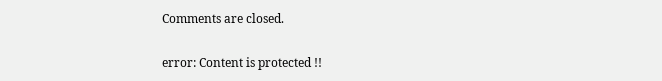Comments are closed.

error: Content is protected !!